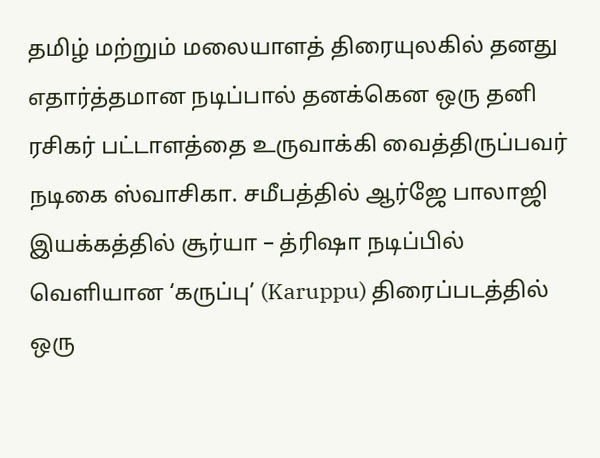தமிழ் மற்றும் மலையாளத் திரையுலகில் தனது எதார்த்தமான நடிப்பால் தனக்கென ஒரு தனி ரசிகர் பட்டாளத்தை உருவாக்கி வைத்திருப்பவர் நடிகை ஸ்வாசிகா. சமீபத்தில் ஆர்ஜே பாலாஜி இயக்கத்தில் சூர்யா – த்ரிஷா நடிப்பில் வெளியான ‘கருப்பு’ (Karuppu) திரைப்படத்தில் ஒரு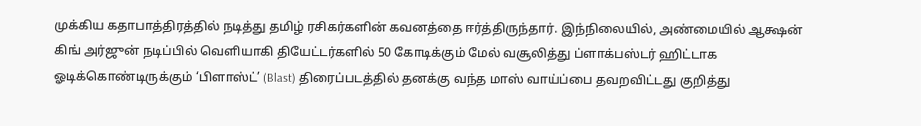முக்கிய கதாபாத்திரத்தில் நடித்து தமிழ் ரசிகர்களின் கவனத்தை ஈர்த்திருந்தார். இந்நிலையில், அண்மையில் ஆக்ஷன் கிங் அர்ஜுன் நடிப்பில் வெளியாகி தியேட்டர்களில் 50 கோடிக்கும் மேல் வசூலித்து ப்ளாக்பஸ்டர் ஹிட்டாக ஓடிக்கொண்டிருக்கும் ‘பிளாஸ்ட்’ (Blast) திரைப்படத்தில் தனக்கு வந்த மாஸ் வாய்ப்பை தவறவிட்டது குறித்து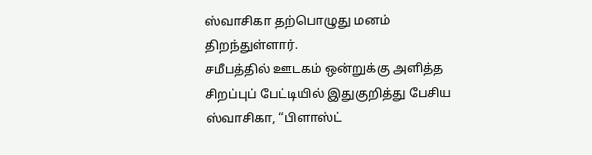ஸ்வாசிகா தற்பொழுது மனம் திறந்துள்ளார்.
சமீபத்தில் ஊடகம் ஒன்றுக்கு அளித்த சிறப்புப் பேட்டியில் இதுகுறித்து பேசிய ஸ்வாசிகா, “பிளாஸ்ட்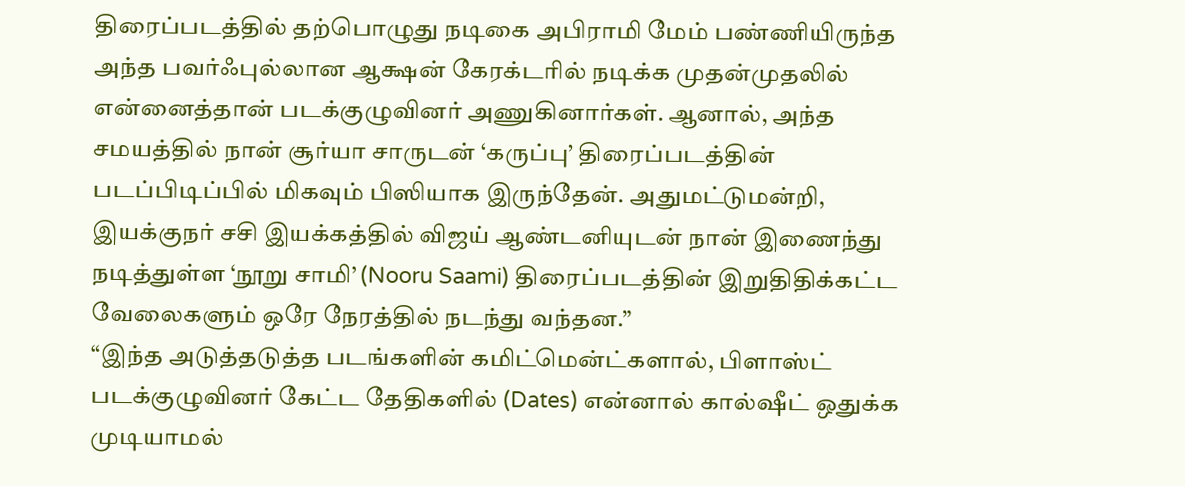திரைப்படத்தில் தற்பொழுது நடிகை அபிராமி மேம் பண்ணியிருந்த அந்த பவர்ஃபுல்லான ஆக்ஷன் கேரக்டரில் நடிக்க முதன்முதலில் என்னைத்தான் படக்குழுவினர் அணுகினார்கள். ஆனால், அந்த சமயத்தில் நான் சூர்யா சாருடன் ‘கருப்பு’ திரைப்படத்தின் படப்பிடிப்பில் மிகவும் பிஸியாக இருந்தேன். அதுமட்டுமன்றி, இயக்குநர் சசி இயக்கத்தில் விஜய் ஆண்டனியுடன் நான் இணைந்து நடித்துள்ள ‘நூறு சாமி’ (Nooru Saami) திரைப்படத்தின் இறுதிதிக்கட்ட வேலைகளும் ஒரே நேரத்தில் நடந்து வந்தன.”
“இந்த அடுத்தடுத்த படங்களின் கமிட்மென்ட்களால், பிளாஸ்ட் படக்குழுவினர் கேட்ட தேதிகளில் (Dates) என்னால் கால்ஷீட் ஒதுக்க முடியாமல்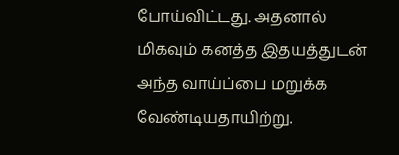போய்விட்டது. அதனால் மிகவும் கனத்த இதயத்துடன் அந்த வாய்ப்பை மறுக்க வேண்டியதாயிற்று.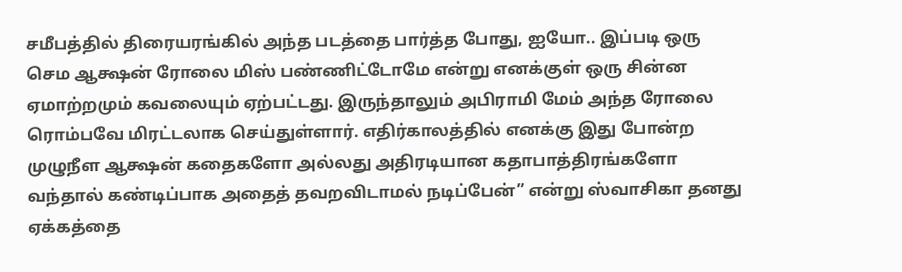சமீபத்தில் திரையரங்கில் அந்த படத்தை பார்த்த போது, ஐயோ.. இப்படி ஒரு செம ஆக்ஷன் ரோலை மிஸ் பண்ணிட்டோமே என்று எனக்குள் ஒரு சின்ன ஏமாற்றமும் கவலையும் ஏற்பட்டது. இருந்தாலும் அபிராமி மேம் அந்த ரோலை ரொம்பவே மிரட்டலாக செய்துள்ளார். எதிர்காலத்தில் எனக்கு இது போன்ற முழுநீள ஆக்ஷன் கதைகளோ அல்லது அதிரடியான கதாபாத்திரங்களோ வந்தால் கண்டிப்பாக அதைத் தவறவிடாமல் நடிப்பேன்” என்று ஸ்வாசிகா தனது ஏக்கத்தை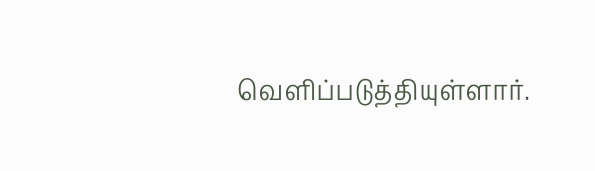வெளிப்படுத்தியுள்ளார்.